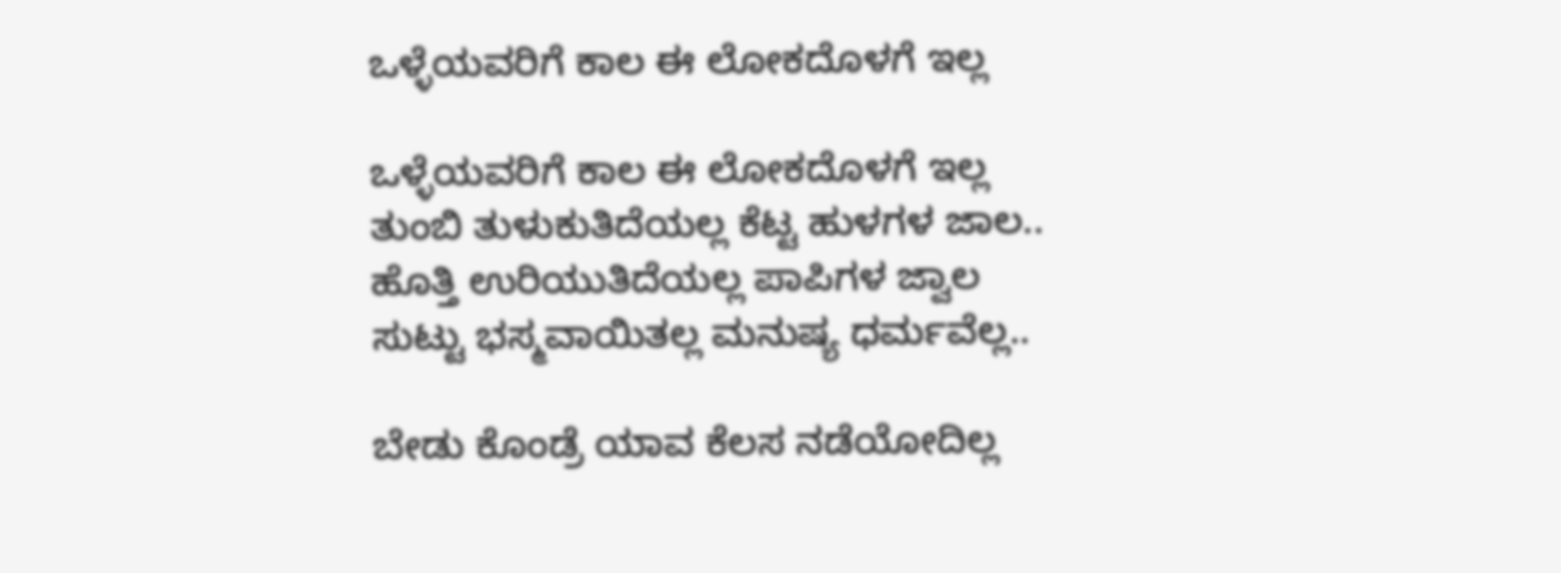ಒಳ್ಳೆಯವರಿಗೆ ಕಾಲ ಈ ಲೋಕದೊಳಗೆ ಇಲ್ಲ

ಒಳ್ಳೆಯವರಿಗೆ ಕಾಲ ಈ ಲೋಕದೊಳಗೆ ಇಲ್ಲ
ತುಂಬಿ ತುಳುಕುತಿದೆಯಲ್ಲ ಕೆಟ್ಟ ಹುಳಗಳ ಜಾಲ..
ಹೊತ್ತಿ ಉರಿಯುತಿದೆಯಲ್ಲ ಪಾಪಿಗಳ ಜ್ವಾಲ
ಸುಟ್ಟು ಭಸ್ಮವಾಯಿತಲ್ಲ ಮನುಷ್ಯ ಧರ್ಮವೆಲ್ಲ..

ಬೇಡು ಕೊಂಡ್ರೆ ಯಾವ ಕೆಲಸ ನಡೆಯೋದಿಲ್ಲ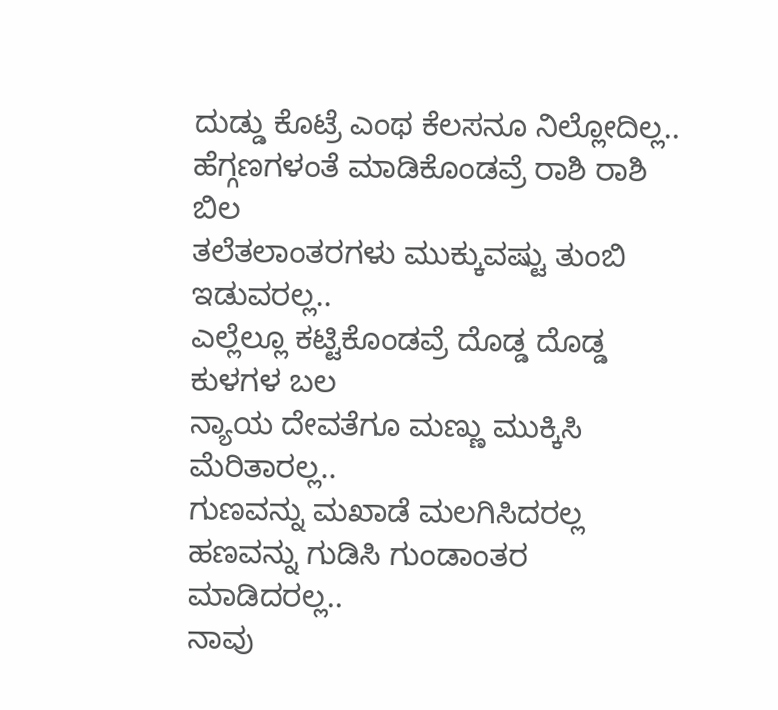ದುಡ್ಡು ಕೊಟ್ರೆ ಎಂಥ ಕೆಲಸನೂ ನಿಲ್ಲೋದಿಲ್ಲ..
ಹೆಗ್ಗಣಗಳಂತೆ ಮಾಡಿಕೊಂಡವ್ರೆ ರಾಶಿ ರಾಶಿ ಬಿಲ
ತಲೆತಲಾಂತರಗಳು ಮುಕ್ಕುವಷ್ಟು ತುಂಬಿ ಇಡುವರಲ್ಲ..
ಎಲ್ಲೆಲ್ಲೂ ಕಟ್ಟಿಕೊಂಡವ್ರೆ ದೊಡ್ಡ ದೊಡ್ಡ ಕುಳಗಳ ಬಲ
ನ್ಯಾಯ ದೇವತೆಗೂ ಮಣ್ಣು ಮುಕ್ಕಿಸಿ ಮೆರಿತಾರಲ್ಲ..
ಗುಣವನ್ನು ಮಖಾಡೆ ಮಲಗಿಸಿದರಲ್ಲ
ಹಣವನ್ನು ಗುಡಿಸಿ ಗುಂಡಾಂತರ ಮಾಡಿದರಲ್ಲ..
ನಾವು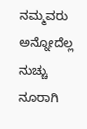ನಮ್ಮವರು ಅನ್ನೋದೆಲ್ಲ ನುಚ್ಚು ನೂರಾಗಿ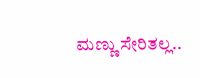ಮಣ್ಣು ಸೇರಿತಲ್ಲ..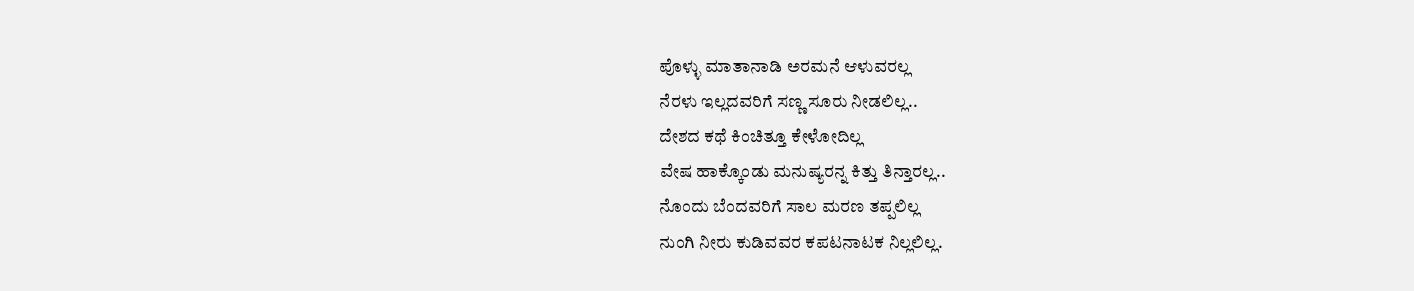ಪೊಳ್ಳು ಮಾತಾನಾಡಿ ಅರಮನೆ ಆಳುವರಲ್ಲ
ನೆರಳು ಇಲ್ಲದವರಿಗೆ ಸಣ್ಣ ಸೂರು ನೀಡಲಿಲ್ಲ..
ದೇಶದ ಕಥೆ ಕಿಂಚಿತ್ತೂ ಕೇಳೋದಿಲ್ಲ
ವೇಷ ಹಾಕ್ಕೊಂಡು ಮನುಷ್ಯರನ್ನ ಕಿತ್ತು ತಿನ್ತಾರಲ್ಲ..
ನೊಂದು ಬೆಂದವರಿಗೆ ಸಾಲ ಮರಣ ತಪ್ಪಲಿಲ್ಲ
ನುಂಗಿ ನೀರು ಕುಡಿವವರ ಕಪಟನಾಟಕ ನಿಲ್ಲಲಿಲ್ಲ.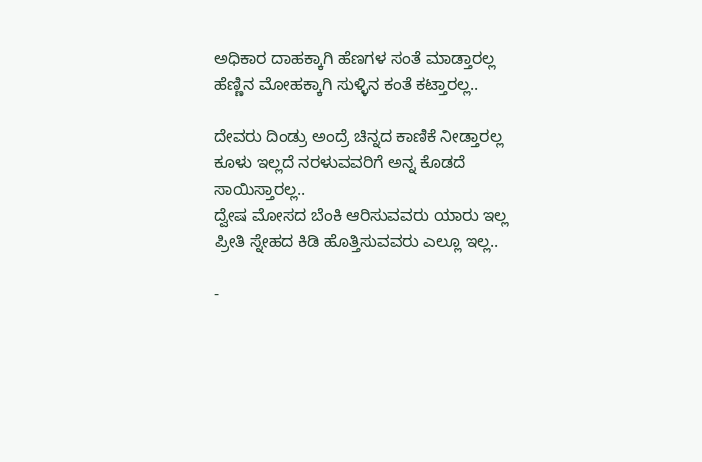ಅಧಿಕಾರ ದಾಹಕ್ಕಾಗಿ ಹೆಣಗಳ ಸಂತೆ ಮಾಡ್ತಾರಲ್ಲ
ಹೆಣ್ಣಿನ ಮೋಹಕ್ಕಾಗಿ ಸುಳ್ಳಿನ ಕಂತೆ ಕಟ್ತಾರಲ್ಲ..

ದೇವರು ದಿಂಡ್ರು ಅಂದ್ರೆ ಚಿನ್ನದ ಕಾಣಿಕೆ ನೀಡ್ತಾರಲ್ಲ
ಕೂಳು ಇಲ್ಲದೆ ನರಳುವವರಿಗೆ ಅನ್ನ ಕೊಡದೆ ಸಾಯಿಸ್ತಾರಲ್ಲ..
ದ್ವೇಷ ಮೋಸದ ಬೆಂಕಿ ಆರಿಸುವವರು ಯಾರು ಇಲ್ಲ
ಪ್ರೀತಿ ಸ್ನೇಹದ ಕಿಡಿ ಹೊತ್ತಿಸುವವರು ಎಲ್ಲೂ ಇಲ್ಲ..

-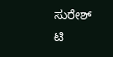ಸುರೇಶ್ ಟಿ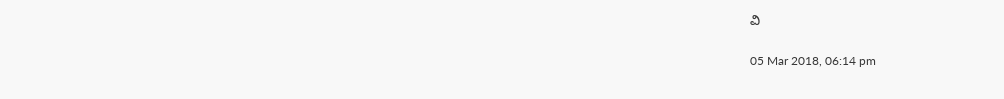ವಿ

05 Mar 2018, 06:14 pm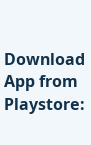Download App from Playstore: